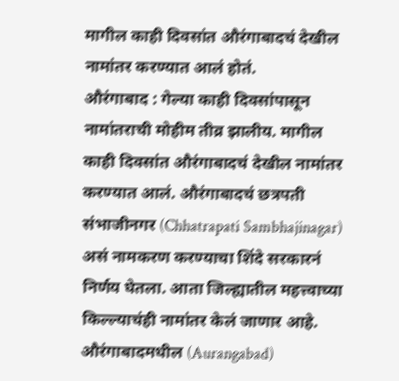मागील काही दिवसांत औरंगाबादचं देखील नामांतर करण्यात आलं होतं.
औरंगाबाद : गेल्या काही दिवसांपासून नामांतराची मोहीम तीव्र झालीय. मागील काही दिवसांत औरंगाबादचं देखील नामांतर करण्यात आलं. औरंगाबादचं छत्रपती संभाजीनगर (Chhatrapati Sambhajinagar) असं नामकरण करण्याचा शिंदे सरकारनं निर्णय घेतला. आता जिल्ह्यातील महत्त्वाच्या किल्ल्याचंही नामांतर केलं जाणार आहे.
औरंगाबादमधील (Aurangabad)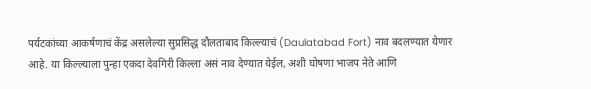पर्यटकांच्या आकर्षणाचं केंद्र असलेल्या सुप्रसिद्ध दौलताबाद किल्ल्याचं (Daulatabad Fort) नाव बदलण्यात येणार आहे. या किल्ल्याला पुन्हा एकदा देवगिरी किल्ला असं नाव देण्यात येईल, अशी घोषणा भाजप नेते आणि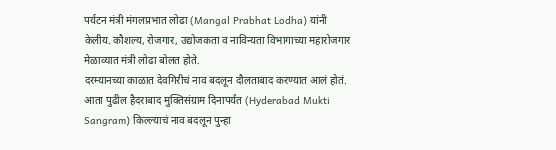पर्यटन मंत्री मंगलप्रभात लोढा (Mangal Prabhat Lodha) यांनी केलीय. कौशल्य, रोजगार, उद्योजकता व नाविन्यता विभागाच्या महारोजगार मेळाव्यात मंत्री लोढा बोलत होते.
दरम्यानच्या काळात देवगिरीचं नाव बदलून दौलताबाद करण्यात आलं होतं. आता पुढील हैदराबाद मुक्तिसंग्राम दिनापर्यंत (Hyderabad Mukti Sangram) किल्ल्याचं नाव बदलून पुन्हा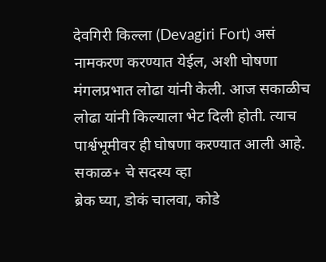देवगिरी किल्ला (Devagiri Fort) असं नामकरण करण्यात येईल, अशी घोषणा मंगलप्रभात लोढा यांनी केली. आज सकाळीच लोढा यांनी किल्याला भेट दिली होती. त्याच पार्श्वभूमीवर ही घोषणा करण्यात आली आहे.
सकाळ+ चे सदस्य व्हा
ब्रेक घ्या, डोकं चालवा, कोडे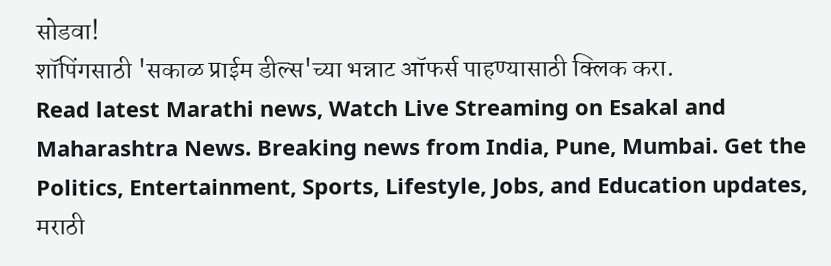सोडवा!
शॉपिंगसाठी 'सकाळ प्राईम डील्स'च्या भन्नाट ऑफर्स पाहण्यासाठी क्लिक करा.
Read latest Marathi news, Watch Live Streaming on Esakal and Maharashtra News. Breaking news from India, Pune, Mumbai. Get the Politics, Entertainment, Sports, Lifestyle, Jobs, and Education updates, मराठी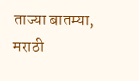ताज्या बातम्या, मराठी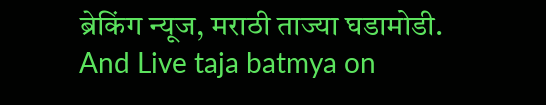ब्रेकिंग न्यूज, मराठी ताज्या घडामोडी. And Live taja batmya on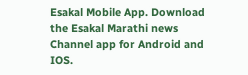Esakal Mobile App. Download the Esakal Marathi news Channel app for Android and IOS.